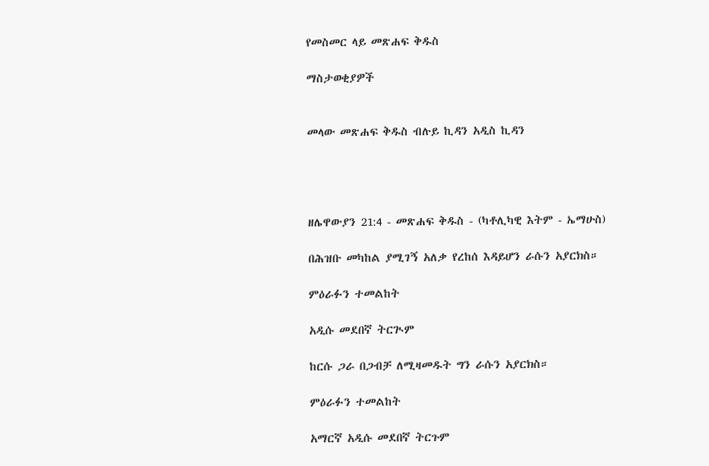የመስመር ላይ መጽሐፍ ቅዱስ

ማስታወቂያዎች


መላው መጽሐፍ ቅዱስ ብሉይ ኪዳን አዲስ ኪዳን




ዘሌዋውያን 21:4 - መጽሐፍ ቅዱስ - (ካቶሊካዊ እትም - ኤማሁስ)

በሕዝቡ መካከል ያሚገኝ አለቃ የረከሰ እዳይሆን ራሱን አያርክስ።

ምዕራፉን ተመልከት

አዲሱ መደበኛ ትርጒም

ከርሱ ጋራ በጋብቻ ለሚዛመዱት ግን ራሱን አያርክስ።

ምዕራፉን ተመልከት

አማርኛ አዲሱ መደበኛ ትርጉም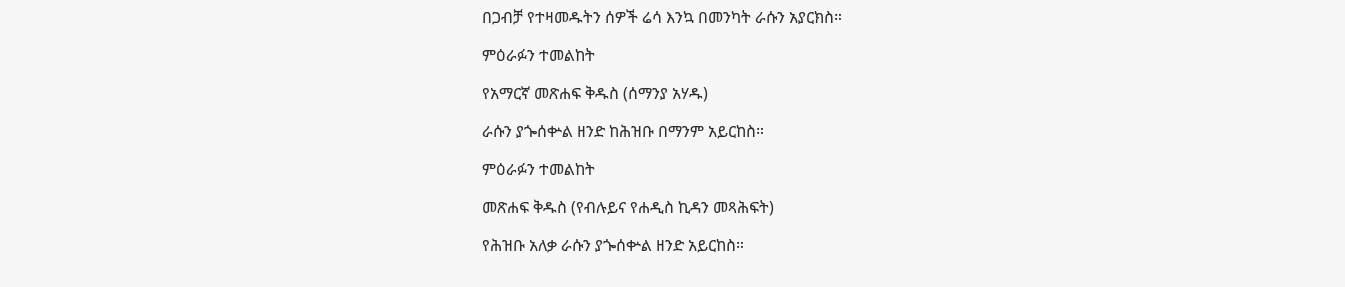በጋብቻ የተዛመዱትን ሰዎች ሬሳ እንኳ በመንካት ራሱን አያርክስ።

ምዕራፉን ተመልከት

የአማርኛ መጽሐፍ ቅዱስ (ሰማንያ አሃዱ)

ራሱን ያጐሰቍል ዘንድ ከሕዝቡ በማንም አይርከስ።

ምዕራፉን ተመልከት

መጽሐፍ ቅዱስ (የብሉይና የሐዲስ ኪዳን መጻሕፍት)

የሕዝቡ አለቃ ራሱን ያጐሰቍል ዘንድ አይርከስ።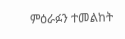ምዕራፉን ተመልከት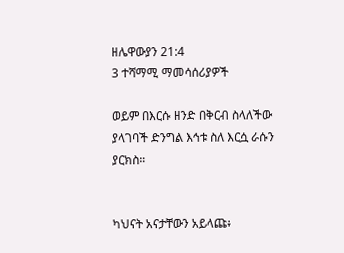ዘሌዋውያን 21:4
3 ተሻማሚ ማመሳሰሪያዎች

ወይም በእርሱ ዘንድ በቅርብ ስላለችው ያላገባች ድንግል እኅቱ ስለ እርሷ ራሱን ያርክስ።


ካህናት አናታቸውን አይላጩ፥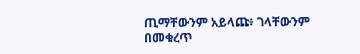ጢማቸውንም አይላጩ፥ ገላቸውንም በመቁረጥ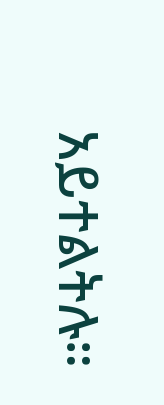አይተልትሉ።